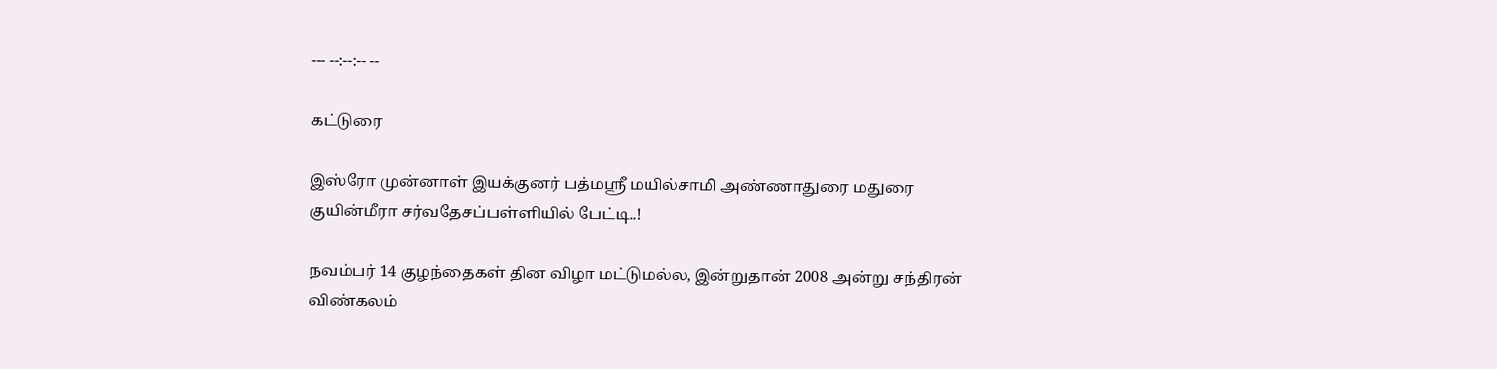--- --:--:-- --

கட்டுரை

இஸ்ரோ முன்னாள் இயக்குனர் பத்மஸ்ரீ மயில்சாமி அண்ணாதுரை மதுரை குயின்மீரா சர்வதேசப்பள்ளியில் பேட்டி..!

நவம்பர் 14 குழந்தைகள் தின விழா மட்டுமல்ல, இன்றுதான் 2008 அன்று சந்திரன் விண்கலம்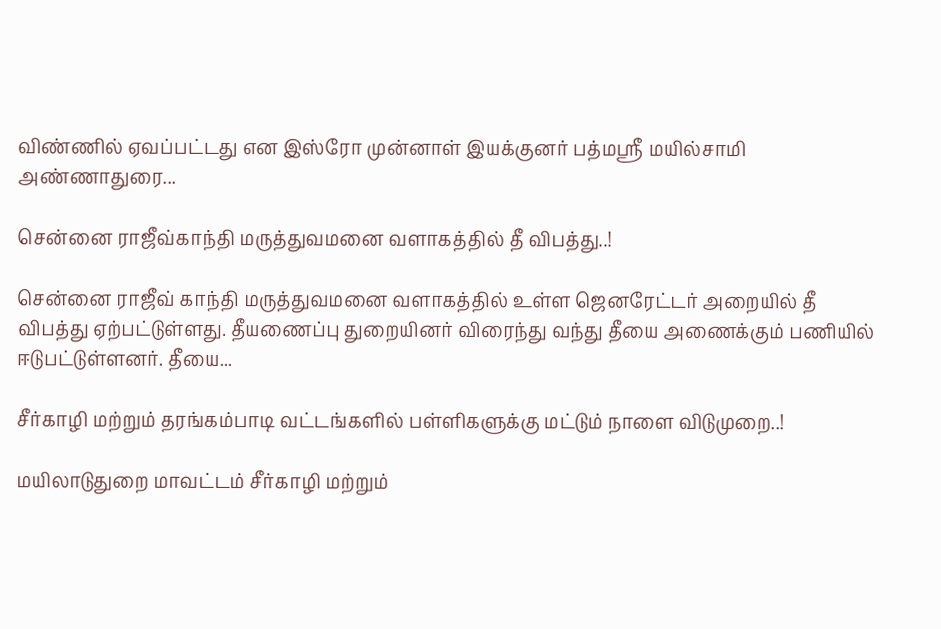விண்ணில் ஏவப்பட்டது என இஸ்ரோ முன்னாள் இயக்குனர் பத்மஸ்ரீ மயில்சாமி அண்ணாதுரை...

சென்னை ராஜீவ்காந்தி மருத்துவமனை வளாகத்தில் தீ விபத்து..!

சென்னை ராஜீவ் காந்தி மருத்துவமனை வளாகத்தில் உள்ள ஜெனரேட்டர் அறையில் தீ விபத்து ஏற்பட்டுள்ளது. தீயணைப்பு துறையினர் விரைந்து வந்து தீயை அணைக்கும் பணியில் ஈடுபட்டுள்ளனர். தீயை...

சீர்காழி மற்றும் தரங்கம்பாடி வட்டங்களில் பள்ளிகளுக்கு மட்டும் நாளை விடுமுறை..!

மயிலாடுதுறை மாவட்டம் சீர்காழி மற்றும்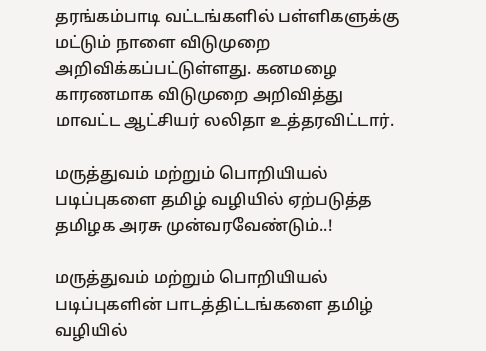தரங்கம்பாடி வட்டங்களில் பள்ளிகளுக்கு மட்டும் நாளை விடுமுறை அறிவிக்கப்பட்டுள்ளது. கனமழை காரணமாக விடுமுறை அறிவித்து மாவட்ட ஆட்சியர் லலிதா உத்தரவிட்டார்.

மருத்துவம் மற்றும் பொறியியல் படிப்புகளை தமிழ் வழியில் ஏற்படுத்த தமிழக அரசு முன்வரவேண்டும்..!

மருத்துவம் மற்றும் பொறியியல் படிப்புகளின் பாடத்திட்டங்களை தமிழ் வழியில்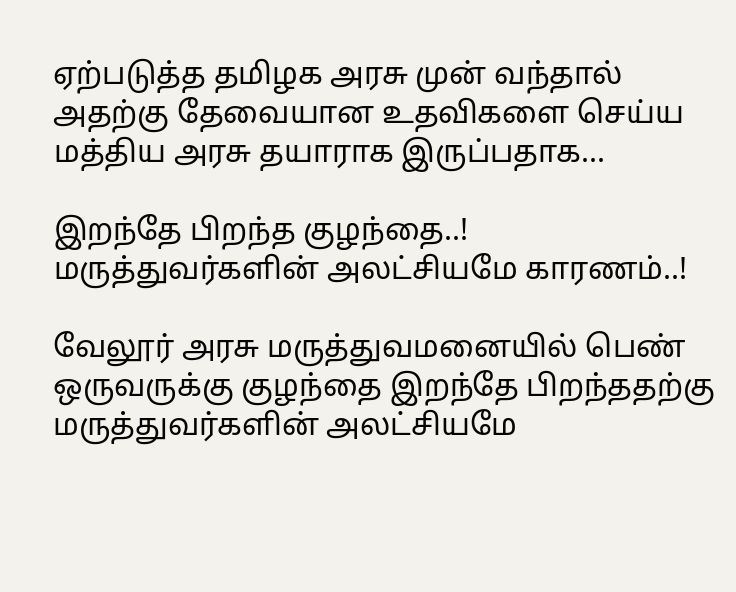ஏற்படுத்த தமிழக அரசு முன் வந்தால் அதற்கு தேவையான உதவிகளை செய்ய மத்திய அரசு தயாராக இருப்பதாக...

இறந்தே பிறந்த குழந்தை..! மருத்துவர்களின் அலட்சியமே காரணம்..!

வேலூர் அரசு மருத்துவமனையில் பெண் ஒருவருக்கு குழந்தை இறந்தே பிறந்ததற்கு மருத்துவர்களின் அலட்சியமே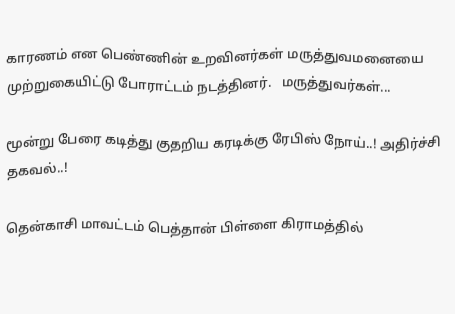காரணம் என பெண்ணின் உறவினர்கள் மருத்துவமனையை முற்றுகையிட்டு போராட்டம் நடத்தினர்.   மருத்துவர்கள்...

மூன்று பேரை கடித்து குதறிய கரடிக்கு ரேபிஸ் நோய்..! அதிர்ச்சி தகவல்..!

தென்காசி மாவட்டம் பெத்தான் பிள்ளை கிராமத்தில்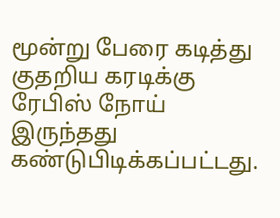மூன்று பேரை கடித்து குதறிய கரடிக்கு ரேபிஸ் நோய் இருந்தது கண்டுபிடிக்கப்பட்டது.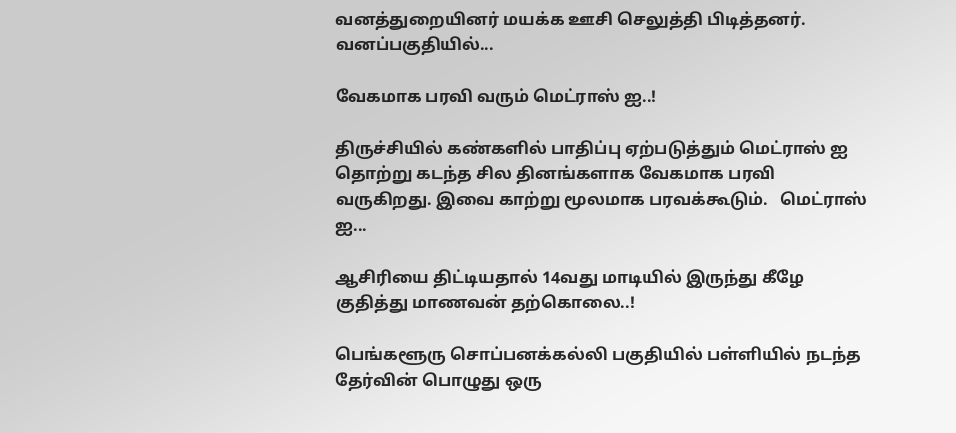வனத்துறையினர் மயக்க ஊசி செலுத்தி பிடித்தனர். வனப்பகுதியில்...

வேகமாக பரவி வரும் மெட்ராஸ் ஐ..!

திருச்சியில் கண்களில் பாதிப்பு ஏற்படுத்தும் மெட்ராஸ் ஐ தொற்று கடந்த சில தினங்களாக வேகமாக பரவி வருகிறது. இவை காற்று மூலமாக பரவக்கூடும்.   மெட்ராஸ் ஐ...

ஆசிரியை திட்டியதால் 14வது மாடியில் இருந்து கீழே குதித்து மாணவன் தற்கொலை..!

பெங்களூரு சொப்பனக்கல்லி பகுதியில் பள்ளியில் நடந்த தேர்வின் பொழுது ஒரு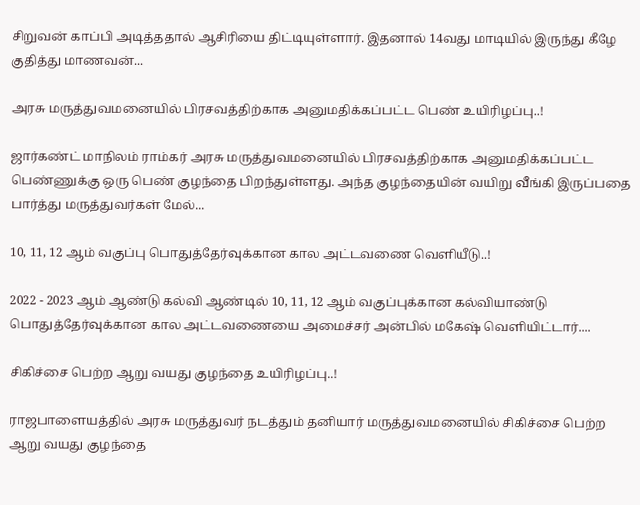சிறுவன் காப்பி அடித்ததால் ஆசிரியை திட்டியுள்ளார். இதனால் 14வது மாடியில் இருந்து கீழே குதித்து மாணவன்...

அரசு மருத்துவமனையில் பிரசவத்திற்காக அனுமதிக்கப்பட்ட பெண் உயிரிழப்பு..!

ஜார்கண்ட் மாநிலம் ராம்கர் அரசு மருத்துவமனையில் பிரசவத்திற்காக அனுமதிக்கப்பட்ட பெண்ணுக்கு ஒரு பெண் குழந்தை பிறந்துள்ளது. அந்த குழந்தையின் வயிறு வீங்கி இருப்பதை பார்த்து மருத்துவர்கள் மேல்...

10, 11, 12 ஆம் வகுப்பு பொதுத்தேர்வுக்கான கால அட்டவணை வெளியீடு..!

2022 - 2023 ஆம் ஆண்டு கல்வி ஆண்டில் 10, 11, 12 ஆம் வகுப்புக்கான கல்வியாண்டு பொதுத்தேர்வுக்கான கால அட்டவணையை அமைச்சர் அன்பில் மகேஷ் வெளியிட்டார்....

சிகிச்சை பெற்ற ஆறு வயது குழந்தை உயிரிழப்பு..!

ராஜபாளையத்தில் அரசு மருத்துவர் நடத்தும் தனியார் மருத்துவமனையில் சிகிச்சை பெற்ற ஆறு வயது குழந்தை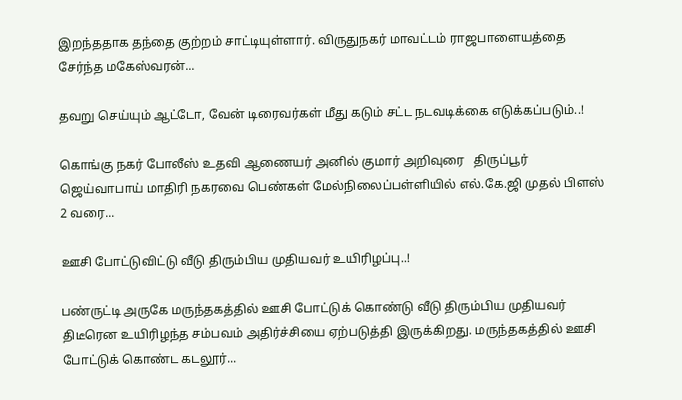இறந்ததாக தந்தை குற்றம் சாட்டியுள்ளார். விருதுநகர் மாவட்டம் ராஜபாளையத்தை சேர்ந்த மகேஸ்வரன்...

தவறு செய்யும் ஆட்டோ, வேன் டிரைவர்கள் மீது கடும் சட்ட நடவடிக்கை எடுக்கப்படும்..!

கொங்கு நகர் போலீஸ் உதவி ஆணையர் அனில் குமார் அறிவுரை   திருப்பூர் ஜெய்வாபாய் மாதிரி நகரவை பெண்கள் மேல்நிலைப்பள்ளியில் எல்.கே.ஜி முதல் பிளஸ் 2 வரை...

ஊசி போட்டுவிட்டு வீடு திரும்பிய முதியவர் உயிரிழப்பு..!

பண்ருட்டி அருகே மருந்தகத்தில் ஊசி போட்டுக் கொண்டு வீடு திரும்பிய முதியவர் திடீரென உயிரிழந்த சம்பவம் அதிர்ச்சியை ஏற்படுத்தி இருக்கிறது. மருந்தகத்தில் ஊசி போட்டுக் கொண்ட கடலூர்...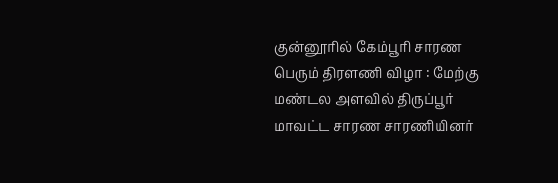குன்னூரில் கேம்பூரி சாரண பெரும் திரளணி விழா : மேற்கு மண்டல அளவில் திருப்பூர் மாவட்ட சாரண சாரணியினர்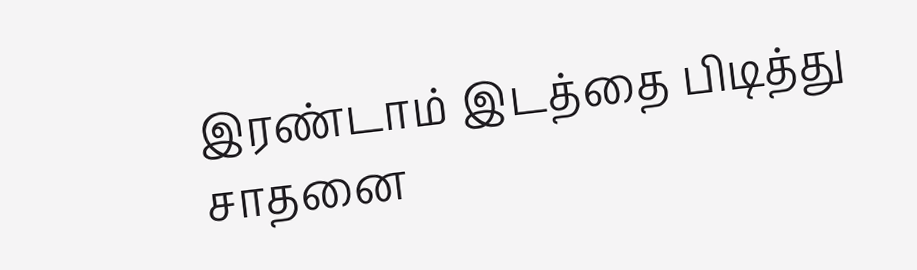இரண்டாம் இடத்தை பிடித்து சாதனை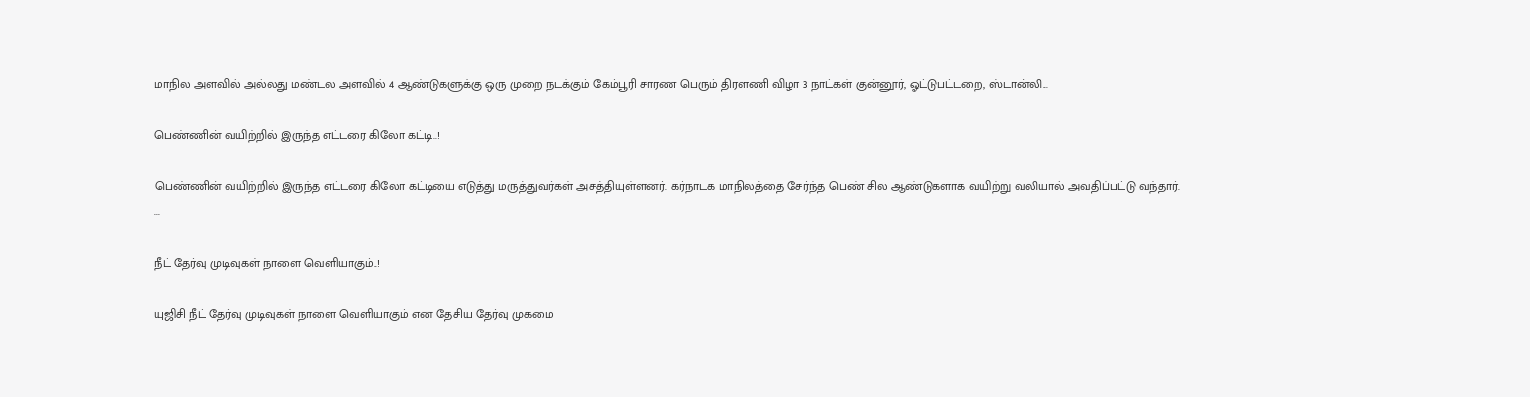மாநில அளவில் அல்லது மண்டல அளவில் 4 ஆண்டுகளுக்கு ஒரு முறை நடக்கும் கேம்பூரி சாரண பெரும் திரளணி விழா 3 நாட்கள் குன்னூர், ஓட்டுபட்டறை, ஸ்டான்லி...

பெண்ணின் வயிற்றில் இருந்த எட்டரை கிலோ கட்டி..!

பெண்ணின் வயிற்றில் இருந்த எட்டரை கிலோ கட்டியை எடுத்து மருத்துவர்கள் அசத்தியுள்ளனர். கர்நாடக மாநிலத்தை சேர்ந்த பெண் சில ஆண்டுகளாக வயிற்று வலியால் அவதிப்பட்டு வந்தார்.  ...

நீட் தேர்வு முடிவுகள் நாளை வெளியாகும்..!

யுஜிசி நீட் தேர்வு முடிவுகள் நாளை வெளியாகும் என தேசிய தேர்வு முகமை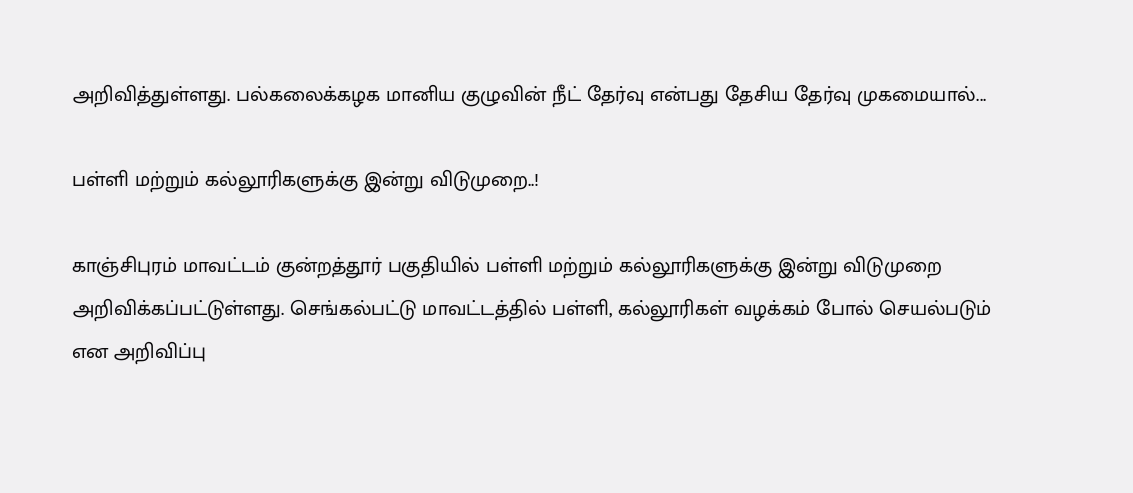அறிவித்துள்ளது. பல்கலைக்கழக மானிய குழுவின் நீட் தேர்வு என்பது தேசிய தேர்வு முகமையால்...

பள்ளி மற்றும் கல்லூரிகளுக்கு இன்று விடுமுறை..!

காஞ்சிபுரம் மாவட்டம் குன்றத்தூர் பகுதியில் பள்ளி மற்றும் கல்லூரிகளுக்கு இன்று விடுமுறை அறிவிக்கப்பட்டுள்ளது. செங்கல்பட்டு மாவட்டத்தில் பள்ளி, கல்லூரிகள் வழக்கம் போல் செயல்படும் என அறிவிப்பு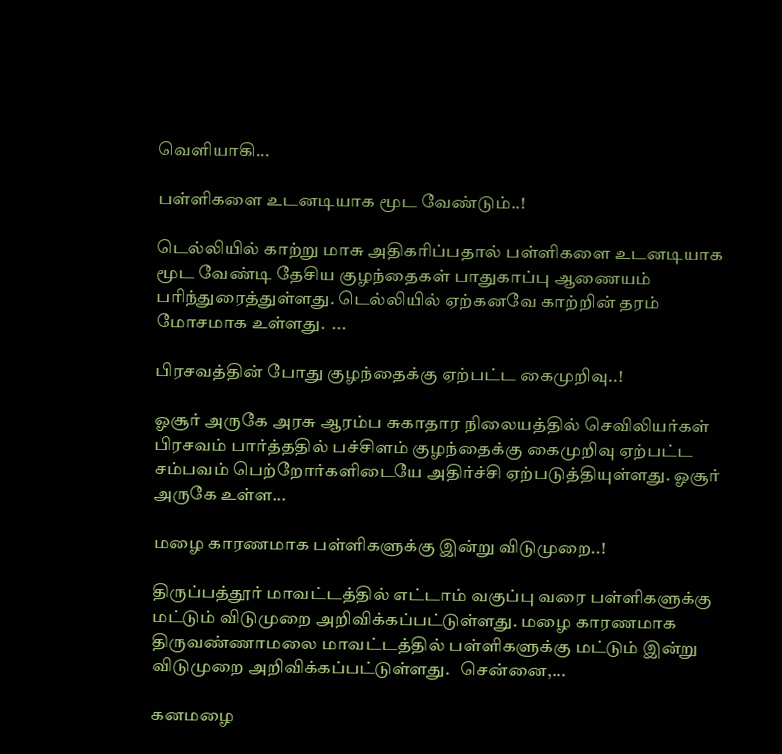வெளியாகி...

பள்ளிகளை உடனடியாக மூட வேண்டும்..!

டெல்லியில் காற்று மாசு அதிகரிப்பதால் பள்ளிகளை உடனடியாக மூட வேண்டி தேசிய குழந்தைகள் பாதுகாப்பு ஆணையம் பரிந்துரைத்துள்ளது. டெல்லியில் ஏற்கனவே காற்றின் தரம் மோசமாக உள்ளது.  ...

பிரசவத்தின் போது குழந்தைக்கு ஏற்பட்ட கைமுறிவு..!

ஓசூர் அருகே அரசு ஆரம்ப சுகாதார நிலையத்தில் செவிலியர்கள் பிரசவம் பார்த்ததில் பச்சிளம் குழந்தைக்கு கைமுறிவு ஏற்பட்ட சம்பவம் பெற்றோர்களிடையே அதிர்ச்சி ஏற்படுத்தியுள்ளது. ஓசூர் அருகே உள்ள...

மழை காரணமாக பள்ளிகளுக்கு இன்று விடுமுறை..!

திருப்பத்தூர் மாவட்டத்தில் எட்டாம் வகுப்பு வரை பள்ளிகளுக்கு மட்டும் விடுமுறை அறிவிக்கப்பட்டுள்ளது. மழை காரணமாக திருவண்ணாமலை மாவட்டத்தில் பள்ளிகளுக்கு மட்டும் இன்று விடுமுறை அறிவிக்கப்பட்டுள்ளது.   சென்னை,...

கனமழை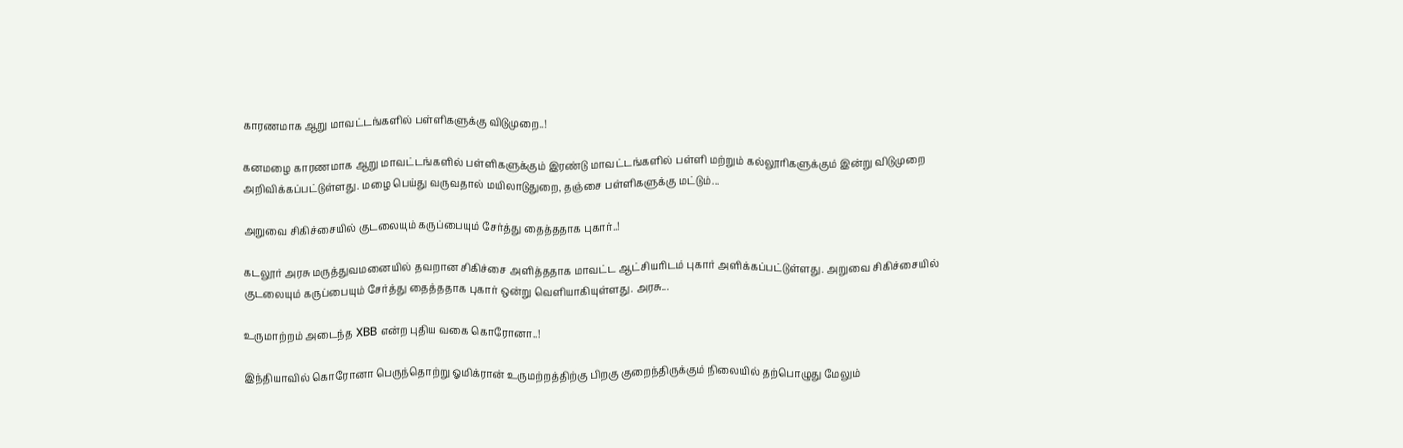காரணமாக ஆறு மாவட்டங்களில் பள்ளிகளுக்கு விடுமுறை..!

கனமழை காரணமாக ஆறு மாவட்டங்களில் பள்ளிகளுக்கும் இரண்டு மாவட்டங்களில் பள்ளி மற்றும் கல்லூரிகளுக்கும் இன்று விடுமுறை அறிவிக்கப்பட்டுள்ளது. மழை பெய்து வருவதால் மயிலாடுதுறை, தஞ்சை பள்ளிகளுக்கு மட்டும்...

அறுவை சிகிச்சையில் குடலையும் கருப்பையும் சேர்த்து தைத்ததாக புகார்..!

கடலூர் அரசு மருத்துவமனையில் தவறான சிகிச்சை அளித்ததாக மாவட்ட ஆட்சியரிடம் புகார் அளிக்கப்பட்டுள்ளது. அறுவை சிகிச்சையில் குடலையும் கருப்பையும் சேர்த்து தைத்ததாக புகார் ஒன்று வெளியாகியுள்ளது. அரசு...

உருமாற்றம் அடைந்த XBB என்ற புதிய வகை கொரோனா..!

இந்தியாவில் கொரோனா பெருந்தொற்று ஓமிக்ரான் உருமற்றத்திற்கு பிறகு குறைந்திருக்கும் நிலையில் தற்பொழுது மேலும்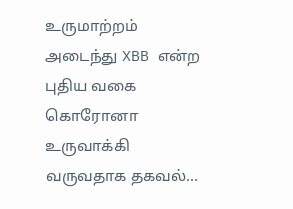உருமாற்றம் அடைந்து XBB என்ற புதிய வகை கொரோனா உருவாக்கி வருவதாக தகவல்...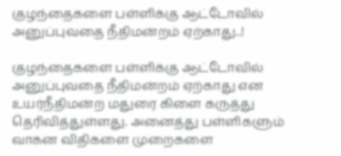குழந்தைகளை பள்ளிக்கு ஆட்டோவில் அனுப்புவதை நீதிமன்றம் ஏற்காது..!

குழந்தைகளை பள்ளிக்கு ஆட்டோவில் அனுப்புவதை நீதிமன்றம் ஏற்காது என உயர்நீதிமன்ற மதுரை கிளை கருத்து தெரிவித்துள்ளது. அனைத்து பள்ளிகளும் வாகன விதிகளை முறைகளை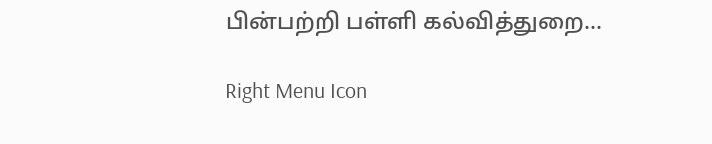பின்பற்றி பள்ளி கல்வித்துறை...

Right Menu Icon